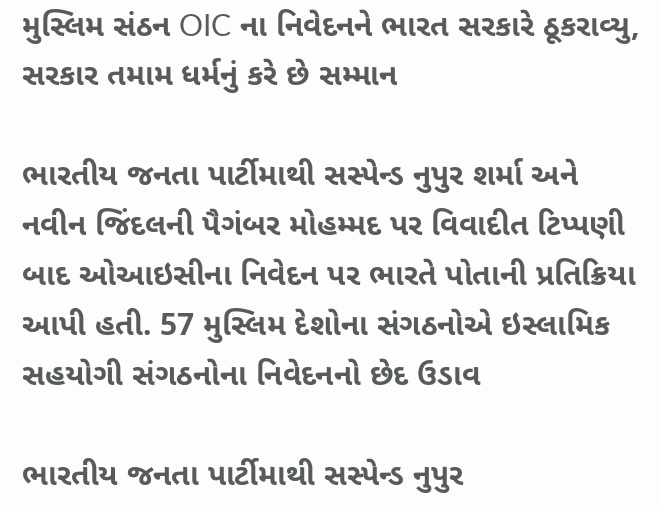મુસ્લિમ સંઠન OIC ના નિવેદનને ભારત સરકારે ઠૂકરાવ્યુ, સરકાર તમામ ધર્મનું કરે છે સમ્માન

ભારતીય જનતા પાર્ટીમાથી સસ્પેન્ડ નુપુર શર્મા અને નવીન જિંદલની પૈગંબર મોહમ્મદ પર વિવાદીત ટિપ્પણી બાદ ઓઆઇસીના નિવેદન પર ભારતે પોતાની પ્રતિક્રિયા આપી હતી. 57 મુસ્લિમ દેશોના સંગઠનોએ ઇસ્લામિક સહયોગી સંગઠનોના નિવેદનનો છેદ ઉડાવ

ભારતીય જનતા પાર્ટીમાથી સસ્પેન્ડ નુપુર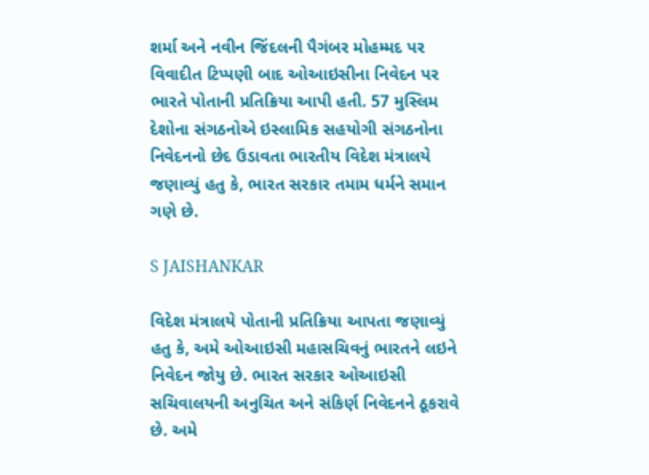શર્મા અને નવીન જિંદલની પૈગંબર મોહમ્મદ પર વિવાદીત ટિપ્પણી બાદ ઓઆઇસીના નિવેદન પર ભારતે પોતાની પ્રતિક્રિયા આપી હતી. 57 મુસ્લિમ દેશોના સંગઠનોએ ઇસ્લામિક સહયોગી સંગઠનોના નિવેદનનો છેદ ઉડાવતા ભારતીય વિદેશ મંત્રાલયે જણાવ્યું હતુ કે, ભારત સરકાર તમામ ધર્મને સમાન ગણે છે.

S JAISHANKAR

વિદેશ મંત્રાલયે પોતાની પ્રતિક્રિયા આપતા જણાવ્યું હતુ કે, અમે ઓઆઇસી મહાસચિવનું ભારતને લઇને નિવેદન જોયુ છે. ભારત સરકાર ઓઆઇસી સચિવાલયની અનુચિત અને સંકિર્ણ નિવેદનને ઠૂકરાવે છે. અમે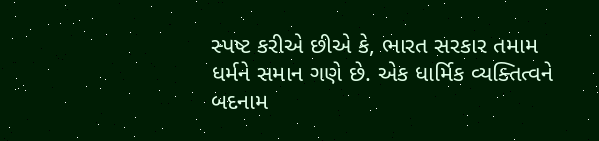સ્પષ્ટ કરીએ છીએ કે, ભારત સરકાર તમામ ધર્મને સમાન ગણે છે. એક ધાર્મિક વ્યક્તિત્વને બદનામ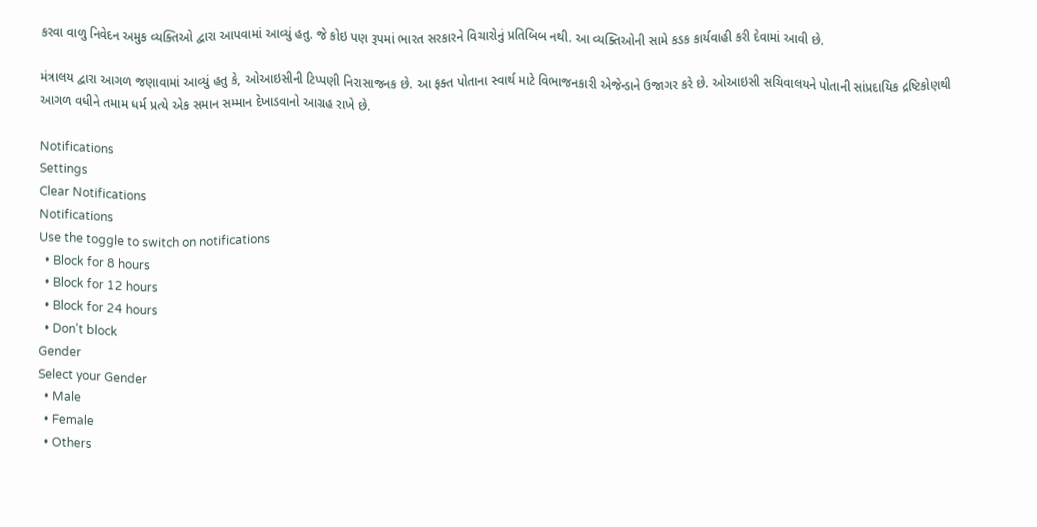કરવા વાળુ નિવેદન અમુક વ્યક્તિઓ દ્વારા આપવામાં આવ્યું હતુ. જે કોઇ પણ રૂપમાં ભારત સરકારને વિચારોનું પ્રતિબિબ નથી. આ વ્યક્તિઓની સામે કડક કાર્યવાહી કરી દેવામાં આવી છે.

મંત્રાલય દ્વારા આગળ જણાવામાં આવ્યું હતુ કે, ઓઆઇસીની ટિપ્પણી નિરાસાજનક છે. આ ફક્ત પોતાના સ્વાર્થ માટે વિભાજનકારી એજેન્ડાને ઉજાગર કરે છે. ઓઆઇસી સચિવાલયને પોતાની સાંપ્રદાયિક દ્રષ્ટિકોણથી આગળ વધીને તમામ ધર્મ પ્રત્યે એક સમાન સમ્માન દેખાડવાનો આગ્રહ રાખે છે.

Notifications
Settings
Clear Notifications
Notifications
Use the toggle to switch on notifications
  • Block for 8 hours
  • Block for 12 hours
  • Block for 24 hours
  • Don't block
Gender
Select your Gender
  • Male
  • Female
  • Others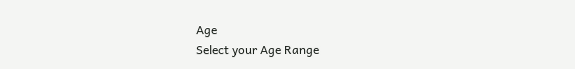Age
Select your Age Range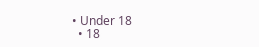• Under 18
  • 18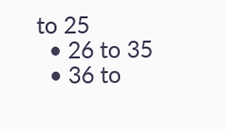to 25
  • 26 to 35
  • 36 to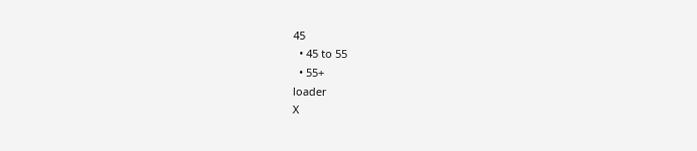45
  • 45 to 55
  • 55+
loader
X